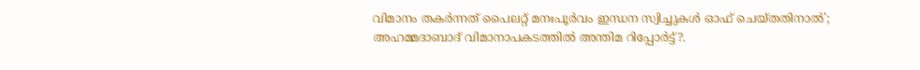വിമാനം തകർന്നത് പൈലറ്റ് മനഃപൂർവം ഇന്ധന സ്വിച്ചുകൾ ഓഫ് ചെയ്തതിനാൽ’; അഹമ്മദാബാദ് വിമാനാപകടത്തിൽ അന്തിമ റിപ്പോർട്ട്?.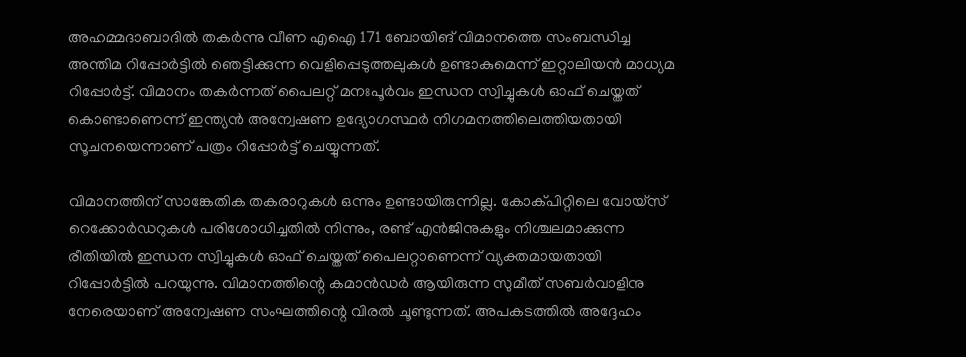അഹമ്മദാബാദിൽ തകർന്നു വീണ എഐ 171 ബോയിങ് വിമാനത്തെ സംബന്ധിച്ച അന്തിമ റിപ്പോർട്ടിൽ ഞെട്ടിക്കുന്ന വെളിപ്പെടുത്തലുകൾ ഉണ്ടാകുമെന്ന് ഇറ്റാലിയൻ മാധ്യമ റിപ്പോർട്ട്. വിമാനം തകർന്നത് പൈലറ്റ് മനഃപൂർവം ഇന്ധന സ്വിച്ചുകൾ ഓഫ് ചെയ്തത് കൊണ്ടാണെന്ന് ഇന്ത്യൻ അന്വേഷണ ഉദ്യോഗസ്ഥർ നിഗമനത്തിലെത്തിയതായി സൂചനയെന്നാണ് പത്രം റിപ്പോർട്ട് ചെയ്യുന്നത്.

വിമാനത്തിന് സാങ്കേതിക തകരാറുകൾ ഒന്നും ഉണ്ടായിരുന്നില്ല. കോക്പിറ്റിലെ വോയ്‌സ് റെക്കോർഡറുകൾ പരിശോധിച്ചതിൽ നിന്നും, രണ്ട് എൻജിനുകളും നിശ്ചലമാക്കുന്ന രീതിയിൽ ഇന്ധന സ്വിച്ചുകൾ ഓഫ് ചെയ്തത് പൈലറ്റാണെന്ന് വ്യക്തമായതായി റിപ്പോർട്ടിൽ പറയുന്നു. വിമാനത്തിന്റെ കമാൻഡർ ആയിരുന്ന സുമീത് സബർവാളിനു നേരെയാണ് അന്വേഷണ സംഘത്തിന്റെ വിരൽ ചൂണ്ടുന്നത്. അപകടത്തിൽ അദ്ദേഹം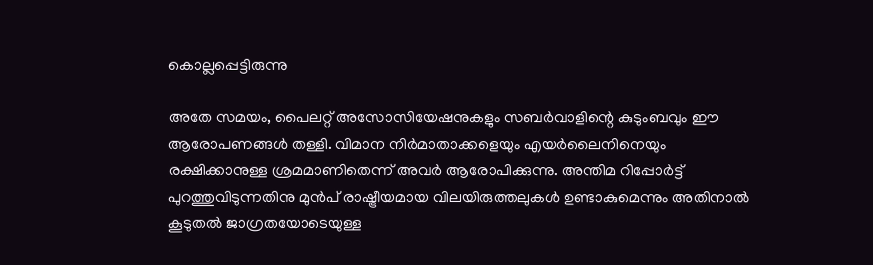കൊല്ലപ്പെട്ടിരുന്നു

അതേ സമയം, പൈലറ്റ് അസോസിയേഷനുകളും സബർവാളിന്റെ കുടുംബവും ഈ ആരോപണങ്ങൾ തള്ളി. വിമാന നിർമാതാക്കളെയും എയർലൈനിനെയും രക്ഷിക്കാനുള്ള ശ്രമമാണിതെന്ന് അവർ ആരോപിക്കുന്നു. അന്തിമ റിപ്പോർട്ട് പുറത്തുവിടുന്നതിനു മുൻപ് രാഷ്ട്രീയമായ വിലയിരുത്തലുകൾ ഉണ്ടാകുമെന്നും അതിനാൽ കൂടുതൽ ജാഗ്രതയോടെയുള്ള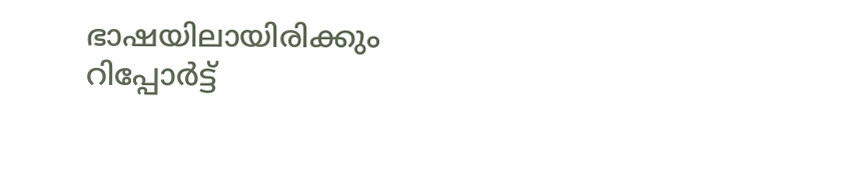ഭാഷയിലായിരിക്കും റിപ്പോർട്ട്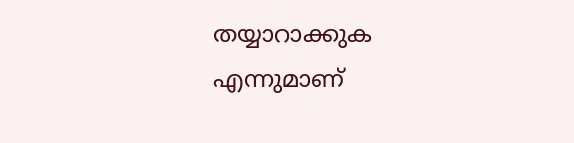തയ്യാറാക്കുക എന്നുമാണ്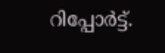റിപ്പോർട്ട്.